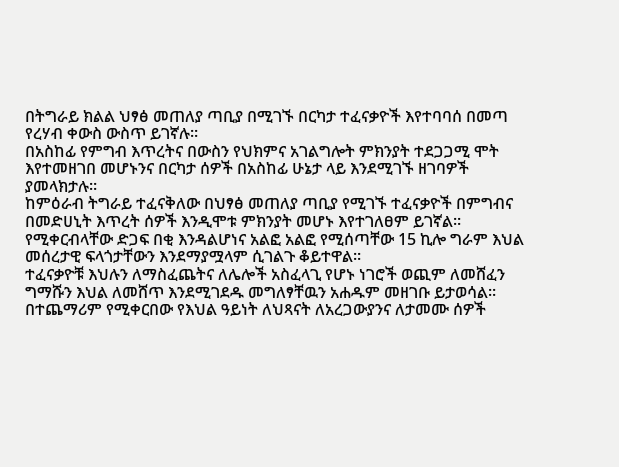በትግራይ ክልል ህፃፅ መጠለያ ጣቢያ በሚገኙ በርካታ ተፈናቃዮች እየተባባሰ በመጣ የረሃብ ቀውስ ውስጥ ይገኛሉ።
በአስከፊ የምግብ እጥረትና በውስን የህክምና አገልግሎት ምክንያት ተደጋጋሚ ሞት እየተመዘገበ መሆኑንና በርካታ ሰዎች በአስከፊ ሁኔታ ላይ እንደሚገኙ ዘገባዎች ያመላክታሉ።
ከምዕራብ ትግራይ ተፈናቅለው በህፃፅ መጠለያ ጣቢያ የሚገኙ ተፈናቃዮች በምግብና በመድሀኒት እጥረት ሰዎች እንዲሞቱ ምክንያት መሆኑ እየተገለፀም ይገኛል።
የሚቀርብላቸው ድጋፍ በቂ እንዳልሆነና አልፎ አልፎ የሚሰጣቸው 15 ኪሎ ግራም እህል መሰረታዊ ፍላጎታቸውን እንደማያሟላም ሲገልጉ ቆይተዋል።
ተፈናቃዮቹ እህሉን ለማስፈጨትና ለሌሎች አስፈላጊ የሆኑ ነገሮች ወጪም ለመሸፈን ግማሹን እህል ለመሸጥ እንደሚገደዱ መግለፃቸዉን አሐዱም መዘገቡ ይታወሳል።
በተጨማሪም የሚቀርበው የእህል ዓይነት ለህጻናት ለአረጋውያንና ለታመሙ ሰዎች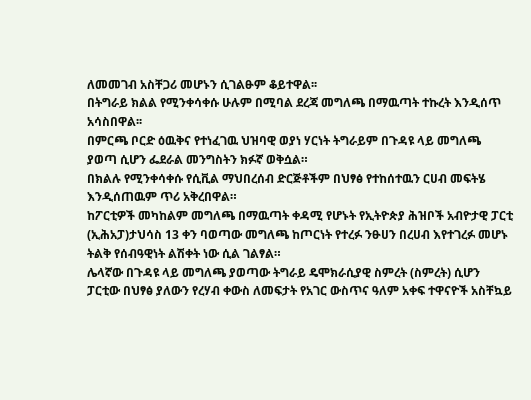ለመመገብ አስቸጋሪ መሆኑን ሲገልፁም ቆይተዋል፡፡
በትግራይ ክልል የሚንቀሳቀሱ ሁሉም በሚባል ደረጃ መግለጫ በማዉጣት ተኩረት እንዲሰጥ አሳስበዋል፡፡
በምርጫ ቦርድ ዕዉቅና የተነፈገዉ ህዝባዊ ወያነ ሃርነት ትግራይም በጉዳዩ ላይ መግለጫ ያወጣ ሲሆን ፌደራል መንግስትን ክፉኛ ወቅሷል።
በክልሉ የሚንቀሳቀሱ የሲቪል ማህበረሰብ ድርጅቶችም በህፃፅ የተከሰተዉን ርሀብ መፍትሄ እንዲሰጠዉም ጥሪ አቅረበዋል።
ከፖርቲዎች መካከልም መግለጫ በማዉጣት ቀዳሚ የሆኑት የኢትዮጵያ ሕዝቦች አብዮታዊ ፓርቲ (ኢሕአፓ)ታህሳስ 13 ቀን ባወጣው መግለጫ ከጦርነት የተረፉ ንፁሀን በረሀብ እየተገረፉ መሆኑ ትልቅ የሰብዓዊነት ልሽቀት ነው ሲል ገልፃል።
ሌላኛው በጉዳዩ ላይ መግለጫ ያወጣው ትግራይ ዴሞክራሲያዊ ስምረት (ስምረት) ሲሆን ፓርቲው በህፃፅ ያለውን የረሃብ ቀውስ ለመፍታት የአገር ውስጥና ዓለም አቀፍ ተዋናዮች አስቸኳይ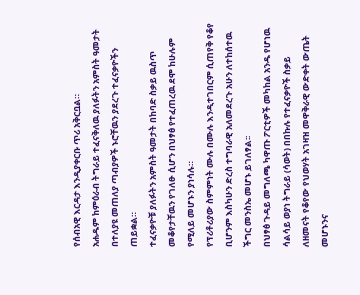የሰብአዊ እርዳታ እንዲያቀርቡ ጥሪ አቅርቧል።
አሐዱም ከምዕራብ ትግራይ ተፈናቅለዉ ያለፉትን አምስት ዓመታት በተለያዩ መጠለያ ጣብያዎች ኑሮቸዉን ያደረጉ ተፈናቃዮችን ጠይቋል።
ተፈናቃዮቹ ያለፉትን አምስት ዓመታት በከባድ ስቃይ ዉስጥ መቆየታቸዉን የገለፁ ሲሆን በህፃፅ የተፈጠረዉ ደሞ ከሁሉም የሚለይ መሆኑን ያነሳሉ።
የፕሪቶሪያው ስምምነት ሙሉ በሙሉ እንዲተገበርም ሲጠየቅ የቆየ ቢሆንም እስካሁን ድረስ ተግባራዊ አለመደረጉ አሁን ለተከሰተዉ ችግር መንስኤ መሆኑ ይገለፃል፡፡
በህፃፅ ጉዳይ መግለጫ ካዋጡ ፖርቲዎች መካከል አንዱ የሆነዉ ሳልሳይ ወያነ ትግራይ (ሳወት) በበኩሉ የተፈናቃዮች ስቃይ ለዘመናት የቆየው የህወሃት አገዛዝ መዋቅራዊ ውድቀት ውጤት መሆኑንና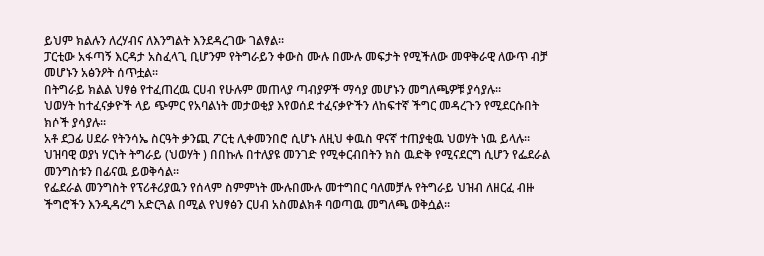ይህም ክልሉን ለረሃብና ለእንግልት እንደዳረገው ገልፃል፡፡
ፓርቲው አፋጣኝ እርዳታ አስፈላጊ ቢሆንም የትግራይን ቀውስ ሙሉ በሙሉ መፍታት የሚችለው መዋቅራዊ ለውጥ ብቻ መሆኑን አፅንዖት ሰጥቷል፡፡
በትግራይ ክልል ህፃፅ የተፈጠረዉ ርሀብ የሁሉም መጠላያ ጣብያዎች ማሳያ መሆኑን መግለጫዎቹ ያሳያሉ።
ህወሃት ከተፈናቃዮች ላይ ጭምር የአባልነት መታወቂያ እየወሰደ ተፈናቃዮችን ለከፍተኛ ችግር መዳረጉን የሚደርሱበት ክሶች ያሳያሉ፡፡
አቶ ደጋፊ ሀደራ የትንሳኤ ስርዓት ቃንጪ ፖርቲ ሊቀመንበሮ ሲሆኑ ለዚህ ቀዉስ ዋናኛ ተጠያቂዉ ህወሃት ነዉ ይላሉ።
ህዝባዊ ወያነ ሃርነት ትግራይ (ህወሃት ) በበኩሉ በተለያዩ መንገድ የሚቀርብበትን ክስ ዉድቅ የሚናደርግ ሲሆን የፌደራል መንግስቱን በፊናዉ ይወቅሳል፡፡
የፌደራል መንግስት የፕሪቶሪያዉን የሰላም ስምምነት ሙሉበሙሉ መተግበር ባለመቻሉ የትግራይ ህዝብ ለዘርፈ ብዙ ችግሮችን እንዲዳረግ አድርጓል በሚል የህፃፅን ርሀብ አስመልክቶ ባወጣዉ መግለጫ ወቅሷል፡፡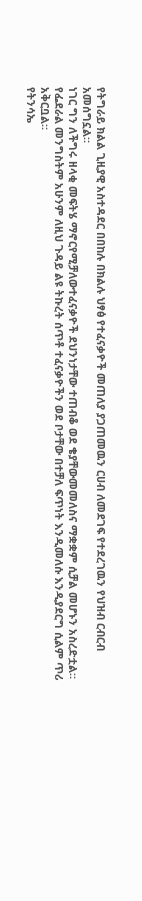የትግራይ ክልል ጊዚያዊ አስተዳደር በበከሉ በክልሉ ህፃፅ የተፈናቃዮች መጠለያ ያጋጠመዉን ርሀብ ለመደገፍ የተደረገዉን የህዝብ ርብርብ አመሰግኗል።
ነገር ግን ለችግሩ ዘላቂ መፍትሄ ማኖርየሚቻለውተፈናቃዮች ደህንነታቸው ተጠብቆ ወደ ቄያቸውመመለስና ማቋቋም ሲቻል መሆኑን አስረድቷል።
የፌደራል መንግስትም አሁንም ለዚህ ጉዳይ ልዩ ትኩረት ሰጥቶ ተፈናቃዮችን ወደ ቦታቸው በተቻለ ፍጥነት እንዲመለሱ እንዲያደርግ ሲልም ጥሪ አቅርቧል።
የትንሳኤ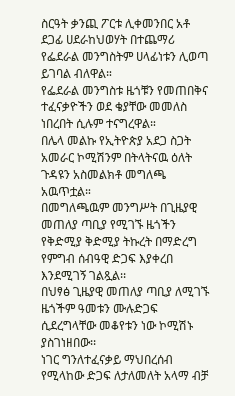ስርዓት ቃንጪ ፖርቱ ሊቀመንበር አቶ ደጋፊ ሀደራከህወሃት በተጨማሪ የፌደራል መንግስትም ሀላፊነቱን ሊወጣ ይገባል ብለዋል።
የፌደራል መንግስቱ ዜጎቹን የመጠበቅና ተፈናቃዮችን ወደ ቄያቸው መመለስ ነበረበት ሲሉም ተናግረዋል።
በሌላ መልኩ የኢትዮጵያ አደጋ ስጋት አመራር ኮሚሽንም በትላትናዉ ዕለት ጉዳዩን አስመልክቶ መግለጫ አዉጥቷል።
በመግለጫዉም መንግሥት በጊዜያዊ መጠለያ ጣቢያ የሚገኙ ዜጎችን የቅድሚያ ቅድሚያ ትኩረት በማድረግ የምግብ ሰብዓዊ ድጋፍ እያቀረበ እንደሚገኝ ገልጿል፡፡
በህፃፅ ጊዜያዊ መጠለያ ጣቢያ ለሚገኙ ዜጎችም ዓመቱን ሙሉድጋፍ ሲደረግላቸው መቆየቱን ነው ኮሚሽኑ ያስገነዘበው፡፡
ነገር ግንለተፈናቃይ ማህበረሰብ የሚላከው ድጋፍ ለታለመለት አላማ ብቻ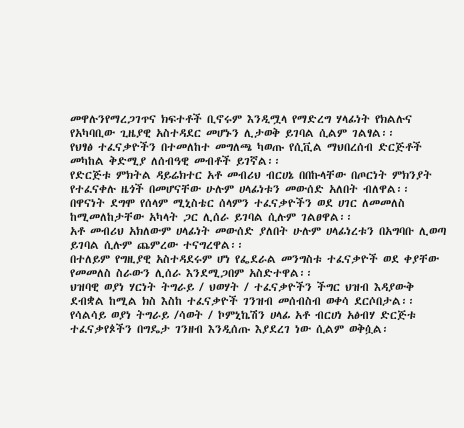መዋሉንየማረጋገጥና ክፍተቶች ቢኖሩም እንዲሟላ የማድረግ ሃላፊነት የክልሉና የአካባቢው ጊዜያዊ አስተዳደር መሆኑን ሊታወቅ ይገባል ሲልም ገልፃል፡፡
የህፃፅ ተፈናቃዮችን በተመለከተ መግለጫ ካወጡ የሲቪል ማህበረሰብ ድርጅቶች መካከል ቅድሚያ ለሰብዓዊ መብቶች ይገኛል፡፡
የድርጅቱ ምክትል ዳይሬክተር አቶ መብሪህ ብርሀኔ በበኩላቸው በጦርነት ምክንያት የተፈናቀሉ ዜጎች በመሆናቸው ሁሉም ሀላፊነቱን መውሰድ አለበት ብለዋል፡፡
በዋናነት ደግሞ የሰላም ሚኒስቴር ሰላምን ተፈናቃዮችን ወደ ሀገር ለመመለስ ከሚመለከታቸው አካላት ጋር ሊሰራ ይገባል ሲሉም ገልፀዋል፡፡
አቶ መብሪህ አክለውም ሀላፊነት መውሰድ ያለበት ሁሉም ሀላፊነረቱን በአግባቡ ሊወጣ ይገባል ሲሉም ጨምረው ተናግረዋል፡፡
በተለይም የግዚያዊ አስተዳደሩም ሆነ የፌደራል መንግስቱ ተፈናቃዮች ወደ ቀያቸው የመመለስ ስራውን ሊሰራ እንደሚጋበም አስድተዋል፡፡
ህዝባዊ ወያነ ሃርነት ትግራይ / ህወሃት / ተፈናቃዮችን ችግር ህዝብ እዳያውቅ ደብቋል ከሚል ክስ እስከ ተፈናቃዮች ገንዝብ መሰብስብ ወቀሳ ደርሶበታል፡፡
የሳልሳይ ወያነ ትግራይ /ሳወት / ኮምኒኬሽን ሀላፊ አቶ ብርሀነ አፅብሃ ድርጅቱ ተፈናቃየጶችን በግዴታ ገንዘብ እንዲሰጡ እያደረገ ነው ሲልም ወቅሷል፡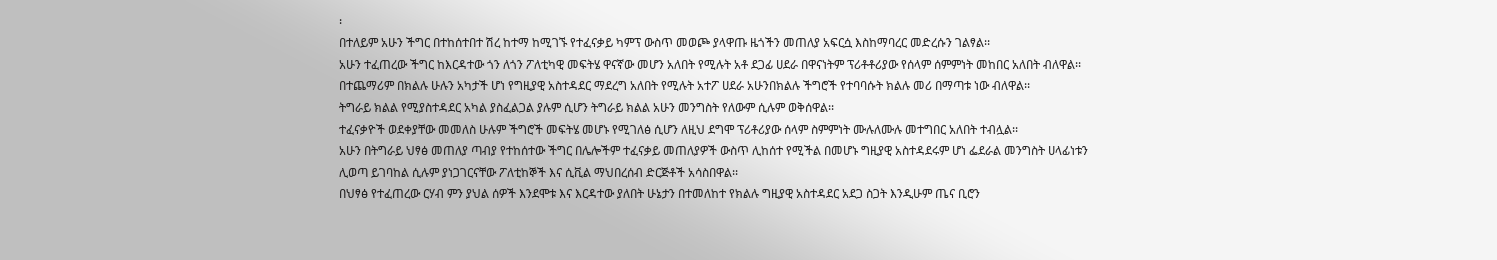፡
በተለይም አሁን ችግር በተከሰተበተ ሽረ ከተማ ከሚገኙ የተፈናቃይ ካምፕ ውስጥ መወጮ ያላዋጡ ዜጎችን መጠለያ አፍርሷ እስከማባረር መድረሱን ገልፃል፡፡
አሁን ተፈጠረው ችግር ከእርዳተው ጎን ለጎን ፖለቲካዊ መፍትሄ ዋናኛው መሆን አለበት የሚሉት አቶ ደጋፊ ሀደራ በዋናነትም ፕሪቶቶሪያው የሰላም ሰምምነት መከበር አለበት ብለዋል፡፡
በተጨማሪም በክልሉ ሁሉን አካታች ሆነ የግዚያዊ አስተዳደር ማደረግ አለበት የሚሉት አተፖ ሀደራ አሁንበክልሉ ችግሮች የተባባሱት ክልሉ መሪ በማጣቱ ነው ብለዋል፡፡
ትግራይ ክልል የሚያስተዳደር አካል ያስፈልጋል ያሉም ሲሆን ትግራይ ክልል አሁን መንግስት የለውም ሲሉም ወቅሰዋል፡፡
ተፈናቃዮች ወደቀያቸው መመለስ ሁሉም ችግሮች መፍትሄ መሆኑ የሚገለፅ ሲሆን ለዚህ ደግሞ ፕሪቶሪያው ሰላም ስምምነት ሙሉለሙሉ መተግበር አለበት ተብሏል፡፡
አሁን በትግራይ ህፃፅ መጠለያ ጣብያ የተከሰተው ችግር በሌሎችም ተፈናቃይ መጠለያዎች ውስጥ ሊከሰተ የሚችል በመሆኑ ግዚያዊ አስተዳደሩም ሆነ ፌደራል መንግስት ሀላፊነቱን ሊወጣ ይገባከል ሲሉም ያነጋገርናቸው ፖለቲከኞች እና ሲቪል ማህበረሰብ ድርጅቶች አሳስበዋል፡፡
በህፃፅ የተፈጠረው ርሃብ ምን ያህል ሰዎች እንደሞቱ እና እርዳተው ያለበት ሁኔታን በተመለከተ የክልሉ ግዚያዊ አስተዳደር አደጋ ስጋት እንዲሁም ጤና ቢሮን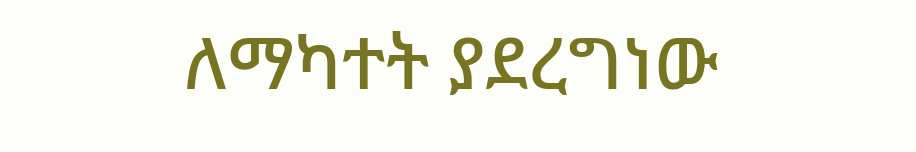ለማካተት ያደረግነው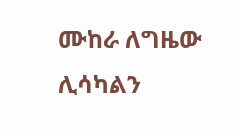ሙከራ ለግዜው ሊሳካልን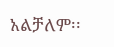አልቻለም፡፡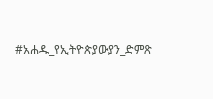#አሐዱ_የኢትዮጵያውያን_ድምጽ